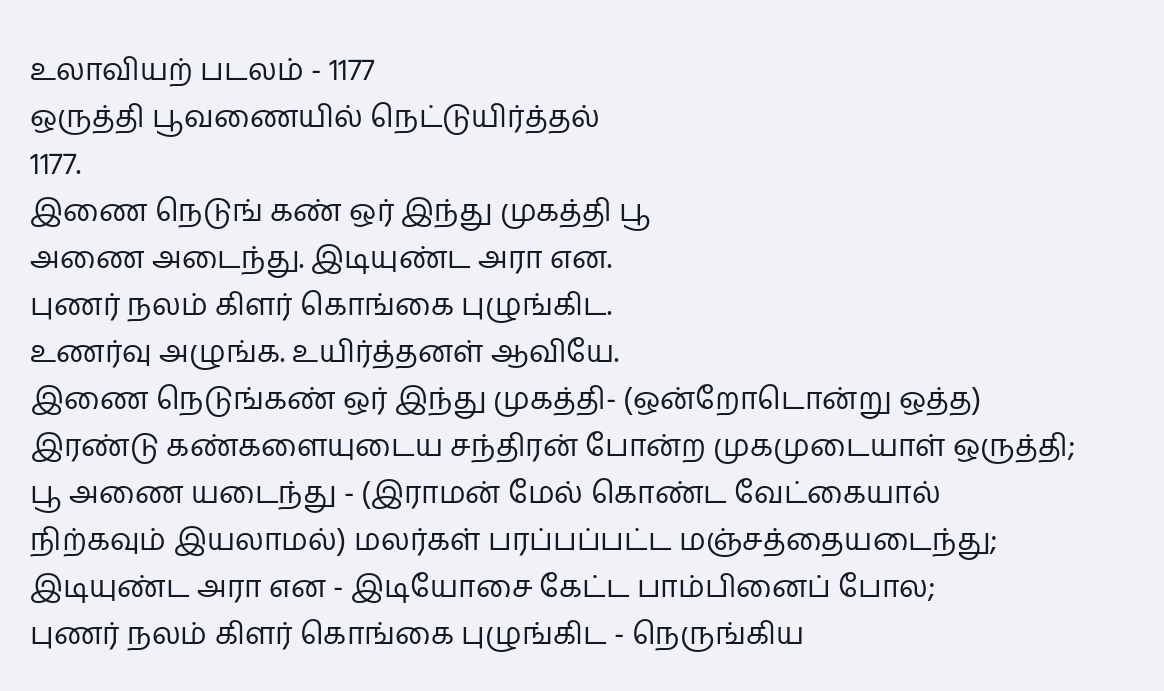உலாவியற் படலம் - 1177
ஒருத்தி பூவணையில் நெட்டுயிர்த்தல்
1177.
இணை நெடுங் கண் ஒர் இந்து முகத்தி பூ
அணை அடைந்து. இடியுண்ட அரா என.
புணர் நலம் கிளர் கொங்கை புழுங்கிட.
உணர்வு அழுங்க. உயிர்த்தனள் ஆவியே.
இணை நெடுங்கண் ஒர் இந்து முகத்தி- (ஒன்றோடொன்று ஒத்த)
இரண்டு கண்களையுடைய சந்திரன் போன்ற முகமுடையாள் ஒருத்தி;
பூ அணை யடைந்து - (இராமன் மேல் கொண்ட வேட்கையால்
நிற்கவும் இயலாமல்) மலர்கள் பரப்பப்பட்ட மஞ்சத்தையடைந்து;
இடியுண்ட அரா என - இடியோசை கேட்ட பாம்பினைப் போல;
புணர் நலம் கிளர் கொங்கை புழுங்கிட - நெருங்கிய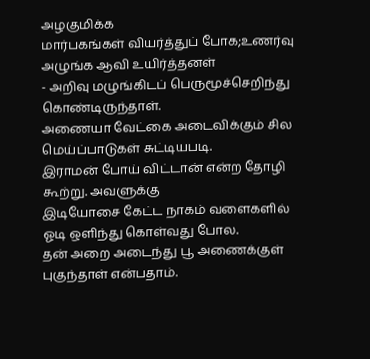அழகுமிக்க
மார்பகங்கள் வியர்த்துப் போக;உணர்வு அழுங்க ஆவி உயிர்த்தனள்
- அறிவு மழுங்கிடப் பெருமூச்செறிந்து கொண்டிருந்தாள்.
அணையா வேட்கை அடைவிக்கும் சில மெய்ப்பாடுகள் சுட்டியபடி.
இராமன் போய் விட்டான் என்ற தோழி கூற்று. அவளுக்கு
இடியோசை கேட்ட நாகம் வளைகளில் ஓடி ஒளிந்து கொள்வது போல.
தன் அறை அடைந்து பூ அணைக்குள் புகுந்தாள் என்பதாம்.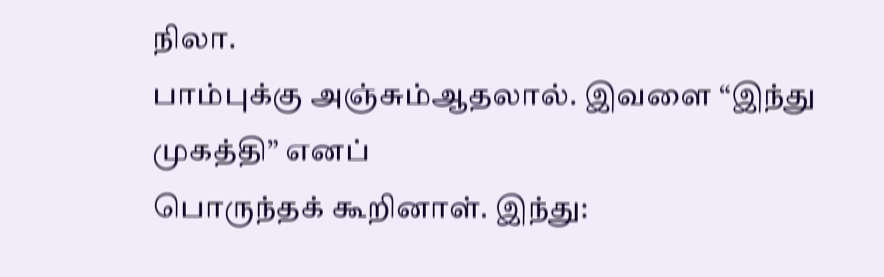நிலா.
பாம்புக்கு அஞ்சும்ஆதலால். இவளை “இந்து முகத்தி” எனப்
பொருந்தக் கூறினாள். இந்து: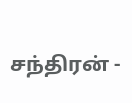சந்திரன் -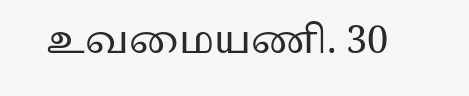உவமையணி. 30